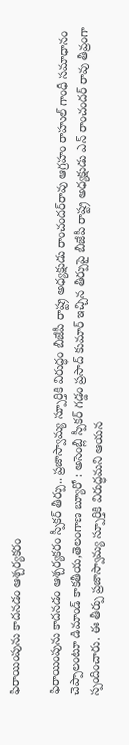ఫిరాయింపును కాదనడం ఆశ్చర్యకరం

ఫిరాయింపును కాదనడం ఆశ్చర్యకరం స్పీకర్ తీర్పు.. ప్రజాస్వామ్య స్పూర్తికి విరుద్ధం బీజేపీ రాష్ట్ర అధ్య‌క్షుడు రాంచంద‌ర్‌రావు ఆగ్ర‌హం రాహుల్ గాంధీ సమాధానం చెప్పాలంటూ డిమాండ్ కాక‌తీయ‌,తెలంగాణ బ్యూరో : అసెంబ్లీ స్పీకర్ గడ్డం ప్రసాద్ కుమార్ ఇచ్చిన తీర్పుపై బీజేపీ రాష్ట్ర అధ్యక్షుడు ఎన్ రాంచందర్ రావు తీవ్రంగా స్పందించారు. ఈ తీర్పు ప్రజాస్వామ్య స్పూర్తికి విరుద్ధమని ఆయన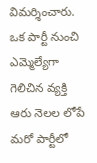విమర్శించారు. ఒక పార్టీ నుంచి ఎమ్మెల్యేగా గెలిచిన వ్యక్తి ఆరు నెలల లోపే మరో పార్టీలో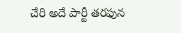చేరి అదే పార్టీ తరఫున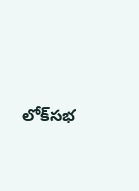లోక్‌సభ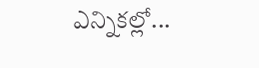ఎన్నికల్లో...